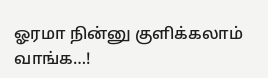ஓரமா நின்னு குளிக்கலாம் வாங்க…!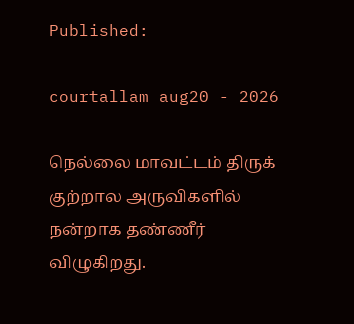Published:

courtallam aug20 - 2026

நெல்லை மாவட்டம் திருக் குற்றால அருவிகளில் நன்றாக தண்ணீர் விழுகிறது.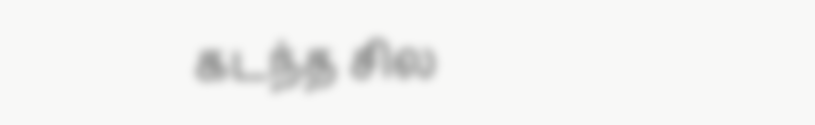கடந்த சில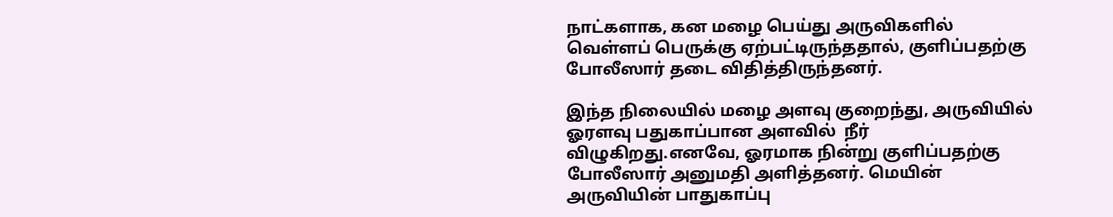நாட்களாக, கன மழை பெய்து அருவிகளில் வெள்ளப் பெருக்கு ஏற்பட்டிருந்ததால், குளிப்பதற்கு போலீஸார் தடை விதித்திருந்தனர்.

இந்த நிலையில் மழை அளவு குறைந்து, அருவியில் ஓரளவு பதுகாப்பான அளவில்  நீர் விழுகிறது.எனவே, ஓரமாக நின்று குளிப்பதற்கு போலீஸார் அனுமதி அளித்தனர். மெயின் அருவியின் பாதுகாப்பு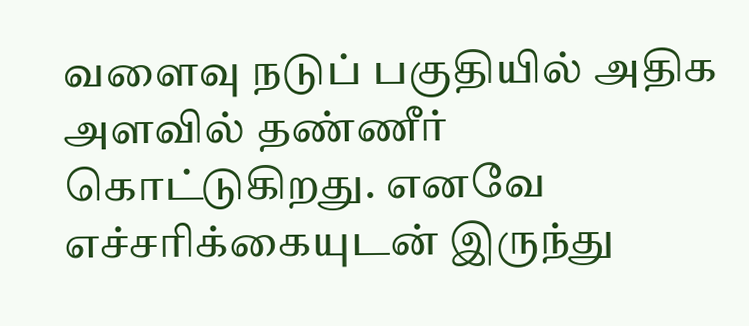வளைவு நடுப் பகுதியில் அதிக அளவில் தண்ணீர் கொட்டுகிறது. எனவே எச்சரிக்கையுடன் இருந்து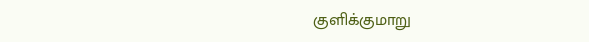குளிக்குமாறு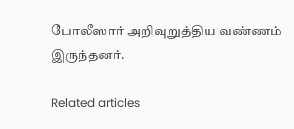போலீஸார் அறிவுறுத்திய வண்ணம் இருந்தனர்.

Related articles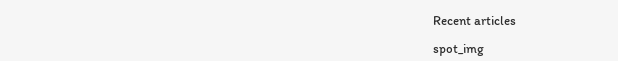Recent articles

spot_img